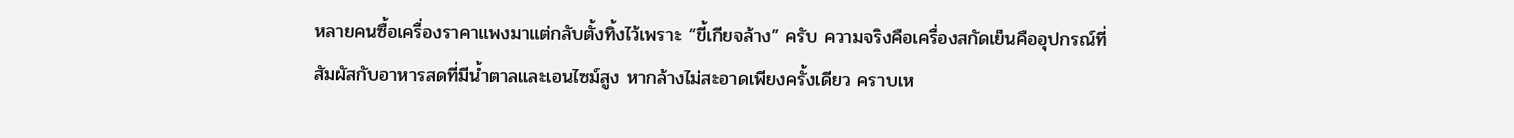หลายคนซื้อเครื่องราคาแพงมาแต่กลับตั้งทิ้งไว้เพราะ “ขี้เกียจล้าง” ครับ ความจริงคือเครื่องสกัดเย็นคืออุปกรณ์ที่สัมผัสกับอาหารสดที่มีน้ำตาลและเอนไซม์สูง หากล้างไม่สะอาดเพียงครั้งเดียว คราบเห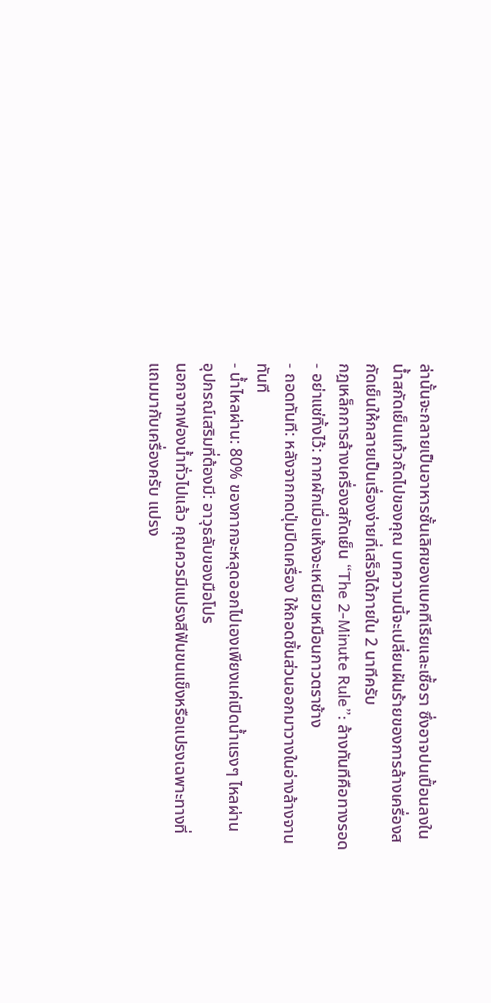ล่านั้นจะกลายเป็นอาหารชั้นเลิศของแบคทีเรียและเชื้อรา ซึ่งอาจปนเปื้อนลงในน้ำสกัดเย็นแก้วถัดไปของคุณ บทความนี้จะเปลี่ยนฝันร้ายของการล้างเครื่องสกัดเย็นให้กลายเป็นเรื่องง่ายที่เสร็จได้ภายใน 2 นาทีครับ
กฎเหล็กการล้างเครื่องสกัดเย็น “The 2-Minute Rule”: ล้างทันทีคือทางรอด
- อย่าแช่ทิ้งไว้: กากผักเมื่อแห้งจะเหนียวเหมือนกาวตราช้าง
- ถอดทันที: หลังจากกดปุ่มปิดเครื่อง ให้ถอดชิ้นส่วนออกมาวางในอ่างล้างจานทันที
- น้ำไหลผ่าน: 80% ของกากจะหลุดออกไปเองเพียงแค่เปิดน้ำแรงๆ ไหลผ่าน
อุปกรณ์เสริมที่ต้องมี: อาวุธลับของมือโปร
นอกจากฟองน้ำทั่วไปแล้ว คุณควรมีแปรงสีฟันขนแข็งหรือแปรงเฉพาะทางที่แถมมากับเครื่องครับ แปรง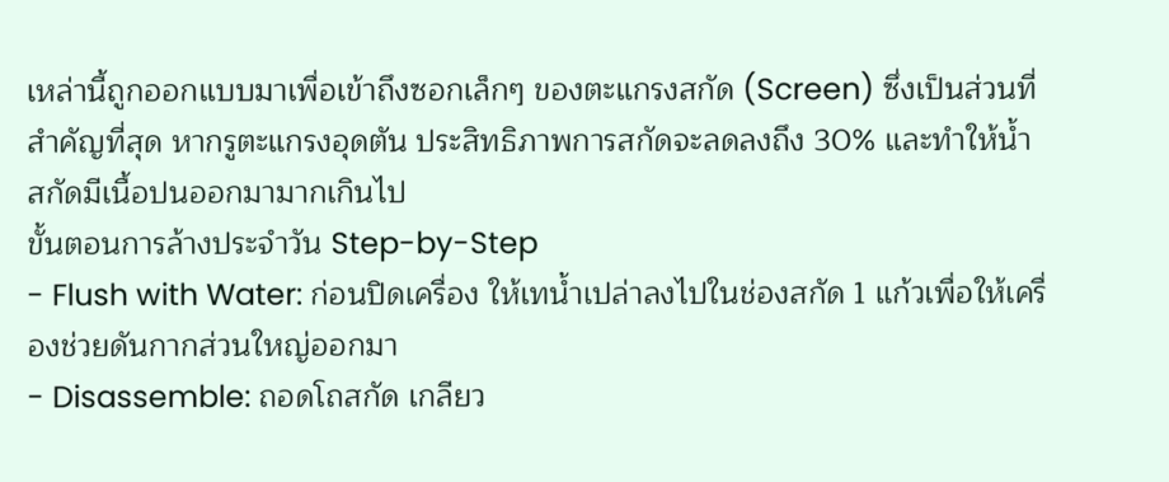เหล่านี้ถูกออกแบบมาเพื่อเข้าถึงซอกเล็กๆ ของตะแกรงสกัด (Screen) ซึ่งเป็นส่วนที่สำคัญที่สุด หากรูตะแกรงอุดตัน ประสิทธิภาพการสกัดจะลดลงถึง 30% และทำให้น้ำสกัดมีเนื้อปนออกมามากเกินไป
ขั้นตอนการล้างประจำวัน Step-by-Step
- Flush with Water: ก่อนปิดเครื่อง ให้เทน้ำเปล่าลงไปในช่องสกัด 1 แก้วเพื่อให้เครื่องช่วยดันกากส่วนใหญ่ออกมา
- Disassemble: ถอดโถสกัด เกลียว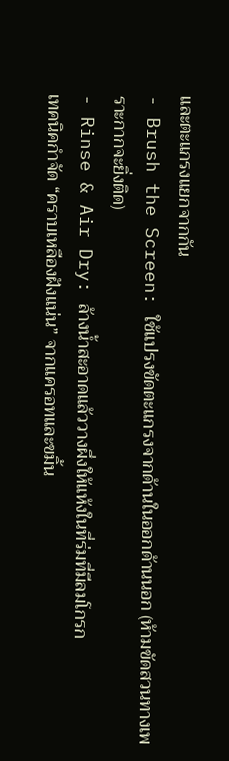และตะแกรงแยกจากกัน
- Brush the Screen: ใช้แปรงขัดตะแกรงจากด้านในออกด้านนอก (ห้ามขัดสวนทางเพราะกากจะยิ่งติด)
- Rinse & Air Dry: ล้างน้ำสะอาดแล้ววางผึ่งให้แห้งในที่ร่มที่มีลมโกรก
เทคนิคกำจัด “คราบเหลืองฝังแน่น” จากแครอทและขมิ้น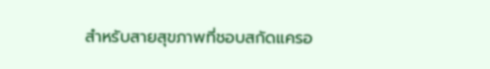สำหรับสายสุขภาพที่ชอบสกัดแครอ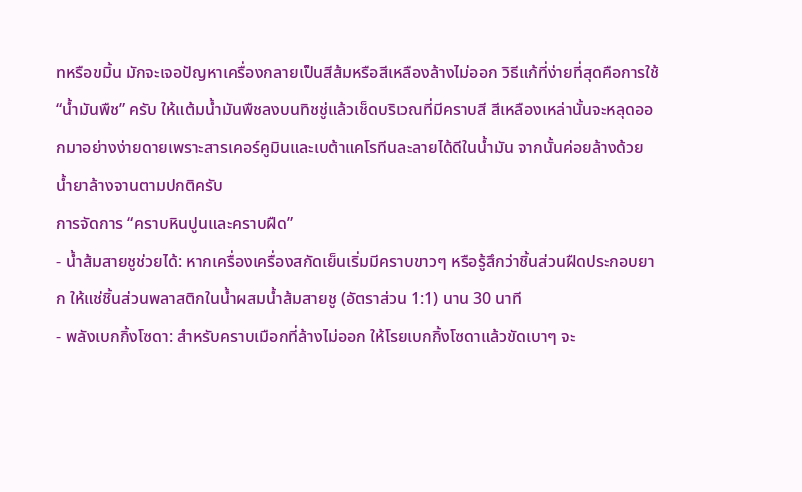ทหรือขมิ้น มักจะเจอปัญหาเครื่องกลายเป็นสีส้มหรือสีเหลืองล้างไม่ออก วิธีแก้ที่ง่ายที่สุดคือการใช้ “น้ำมันพืช” ครับ ให้แต้มน้ำมันพืชลงบนทิชชู่แล้วเช็ดบริเวณที่มีคราบสี สีเหลืองเหล่านั้นจะหลุดออกมาอย่างง่ายดายเพราะสารเคอร์คูมินและเบต้าแคโรทีนละลายได้ดีในน้ำมัน จากนั้นค่อยล้างด้วยน้ำยาล้างจานตามปกติครับ
การจัดการ “คราบหินปูนและคราบฝืด”
- น้ำส้มสายชูช่วยได้: หากเครื่องเครื่องสกัดเย็นเริ่มมีคราบขาวๆ หรือรู้สึกว่าชิ้นส่วนฝืดประกอบยาก ให้แช่ชิ้นส่วนพลาสติกในน้ำผสมน้ำส้มสายชู (อัตราส่วน 1:1) นาน 30 นาที
- พลังเบกกิ้งโซดา: สำหรับคราบเมือกที่ล้างไม่ออก ให้โรยเบกกิ้งโซดาแล้วขัดเบาๆ จะ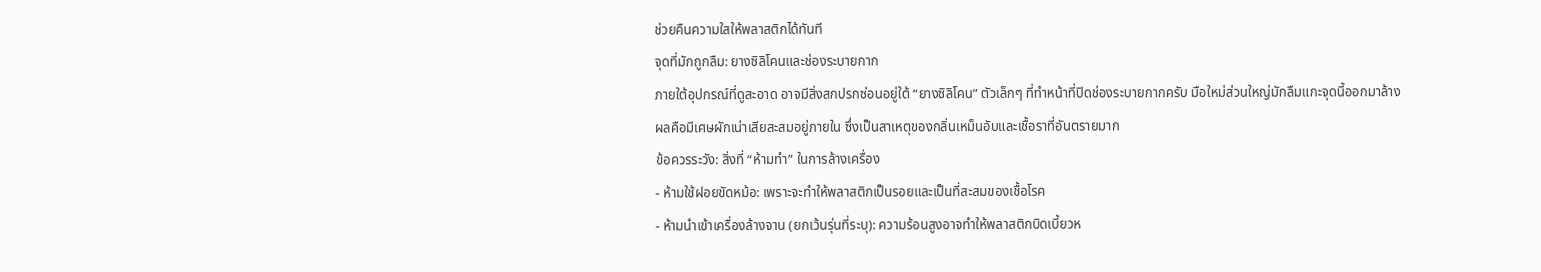ช่วยคืนความใสให้พลาสติกได้ทันที
จุดที่มักถูกลืม: ยางซิลิโคนและช่องระบายกาก
ภายใต้อุปกรณ์ที่ดูสะอาด อาจมีสิ่งสกปรกซ่อนอยู่ใต้ “ยางซิลิโคน” ตัวเล็กๆ ที่ทำหน้าที่ปิดช่องระบายกากครับ มือใหม่ส่วนใหญ่มักลืมแกะจุดนี้ออกมาล้าง ผลคือมีเศษผักเน่าเสียสะสมอยู่ภายใน ซึ่งเป็นสาเหตุของกลิ่นเหม็นอับและเชื้อราที่อันตรายมาก
ข้อควรระวัง: สิ่งที่ “ห้ามทำ” ในการล้างเครื่อง
- ห้ามใช้ฝอยขัดหม้อ: เพราะจะทำให้พลาสติกเป็นรอยและเป็นที่สะสมของเชื้อโรค
- ห้ามนำเข้าเครื่องล้างจาน (ยกเว้นรุ่นที่ระบุ): ความร้อนสูงอาจทำให้พลาสติกบิดเบี้ยวห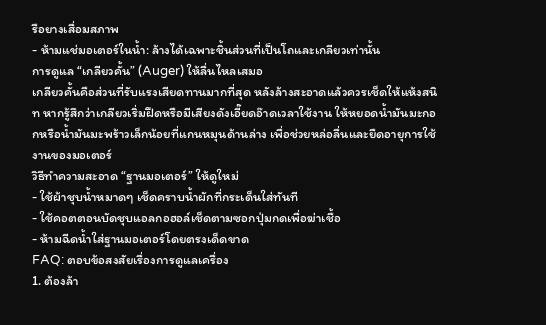รือยางเสื่อมสภาพ
- ห้ามแช่มอเตอร์ในน้ำ: ล้างได้เฉพาะชิ้นส่วนที่เป็นโถและเกลียวเท่านั้น
การดูแล “เกลียวคั้น” (Auger) ให้ลื่นไหลเสมอ
เกลียวคั้นคือส่วนที่รับแรงเสียดทานมากที่สุด หลังล้างสะอาดแล้วควรเช็ดให้แห้งสนิท หากรู้สึกว่าเกลียวเริ่มฝืดหรือมีเสียงดังเอี๊ยดอ๊าดเวลาใช้งาน ให้หยอดน้ำมันมะกอกหรือน้ำมันมะพร้าวเล็กน้อยที่แกนหมุนด้านล่าง เพื่อช่วยหล่อลื่นและยืดอายุการใช้งานของมอเตอร์
วิธีทำความสะอาด “ฐานมอเตอร์” ให้ดูใหม่
- ใช้ผ้าชุบน้ำหมาดๆ เช็ดคราบน้ำผักที่กระเด็นใส่ทันที
- ใช้คอตตอนบัดชุบแอลกอฮอล์เช็ดตามซอกปุ่มกดเพื่อฆ่าเชื้อ
- ห้ามฉีดน้ำใส่ฐานมอเตอร์โดยตรงเด็ดขาด
FAQ: ตอบข้อสงสัยเรื่องการดูแลเครื่อง
1. ต้องล้า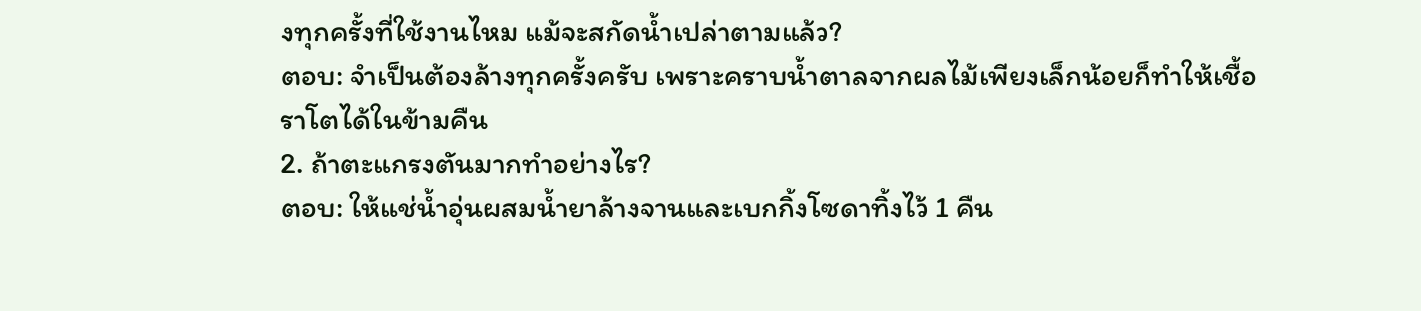งทุกครั้งที่ใช้งานไหม แม้จะสกัดน้ำเปล่าตามแล้ว?
ตอบ: จำเป็นต้องล้างทุกครั้งครับ เพราะคราบน้ำตาลจากผลไม้เพียงเล็กน้อยก็ทำให้เชื้อราโตได้ในข้ามคืน
2. ถ้าตะแกรงตันมากทำอย่างไร?
ตอบ: ให้แช่น้ำอุ่นผสมน้ำยาล้างจานและเบกกิ้งโซดาทิ้งไว้ 1 คืน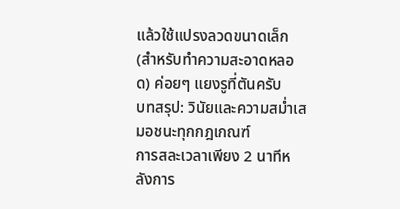แล้วใช้แปรงลวดขนาดเล็ก (สำหรับทำความสะอาดหลอด) ค่อยๆ แยงรูที่ตันครับ
บทสรุป: วินัยและความสม่ำเสมอชนะทุกกฎเกณฑ์
การสละเวลาเพียง 2 นาทีหลังการ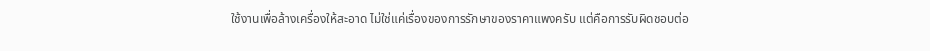ใช้งานเพื่อล้างเครื่องให้สะอาด ไม่ใช่แค่เรื่องของการรักษาของราคาแพงครับ แต่คือการรับผิดชอบต่อ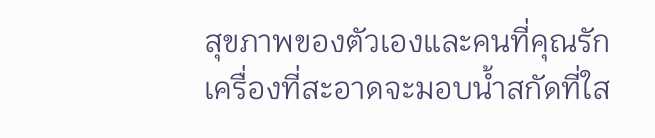สุขภาพของตัวเองและคนที่คุณรัก เครื่องที่สะอาดจะมอบน้ำสกัดที่ใส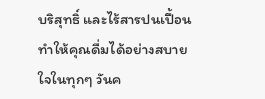บริสุทธิ์ และไร้สารปนเปื้อน ทำให้คุณดื่มได้อย่างสบายใจในทุกๆ วันค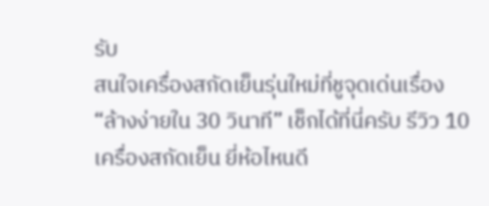รับ
สนใจเครื่องสกัดเย็นรุ่นใหม่ที่ชูจุดเด่นเรื่อง “ล้างง่ายใน 30 วินาที” เช็กได้ที่นี่ครับ รีวิว 10 เครื่องสกัดเย็น ยี่ห้อไหนดี